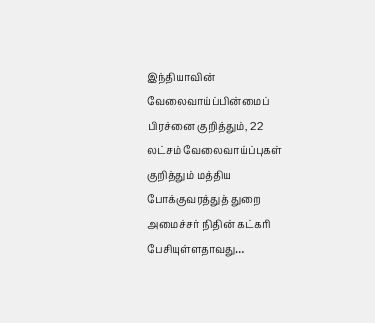இந்தியாவின் வேலைவாய்ப்பின்மைப் பிரச்னை குறித்தும், 22 லட்சம் வேலைவாய்ப்புகள் குறித்தும் மத்திய போக்குவரத்துத் துறை அமைச்சர் நிதின் கட்கரி பேசியுள்ளதாவது…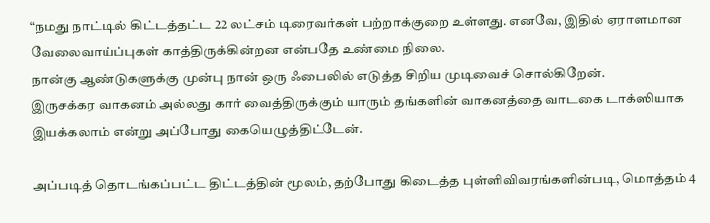“நமது நாட்டில் கிட்டத்தட்ட 22 லட்சம் டிரைவர்கள் பற்றாக்குறை உள்ளது. எனவே, இதில் ஏராளமான வேலைவாய்ப்புகள் காத்திருக்கின்றன என்பதே உண்மை நிலை.
நான்கு ஆண்டுகளுக்கு முன்பு நான் ஒரு ஃபைலில் எடுத்த சிறிய முடிவைச் சொல்கிறேன்.
இருசக்கர வாகனம் அல்லது கார் வைத்திருக்கும் யாரும் தங்களின் வாகனத்தை வாடகை டாக்ஸியாக இயக்கலாம் என்று அப்போது கையெழுத்திட்டேன்.

அப்படித் தொடங்கப்பட்ட திட்டத்தின் மூலம், தற்போது கிடைத்த புள்ளிவிவரங்களின்படி, மொத்தம் 4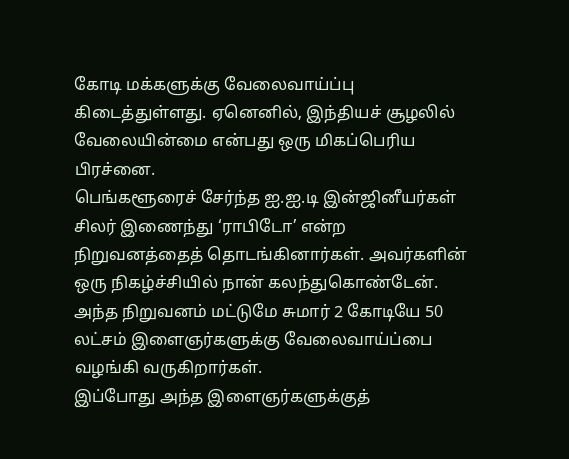கோடி மக்களுக்கு வேலைவாய்ப்பு கிடைத்துள்ளது. ஏனெனில், இந்தியச் சூழலில் வேலையின்மை என்பது ஒரு மிகப்பெரிய பிரச்னை.
பெங்களூரைச் சேர்ந்த ஐ.ஐ.டி இன்ஜினீயர்கள் சிலர் இணைந்து ‘ராபிடோ’ என்ற நிறுவனத்தைத் தொடங்கினார்கள். அவர்களின் ஒரு நிகழ்ச்சியில் நான் கலந்துகொண்டேன்.
அந்த நிறுவனம் மட்டுமே சுமார் 2 கோடியே 50 லட்சம் இளைஞர்களுக்கு வேலைவாய்ப்பை வழங்கி வருகிறார்கள்.
இப்போது அந்த இளைஞர்களுக்குத்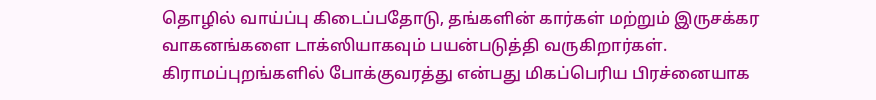தொழில் வாய்ப்பு கிடைப்பதோடு, தங்களின் கார்கள் மற்றும் இருசக்கர வாகனங்களை டாக்ஸியாகவும் பயன்படுத்தி வருகிறார்கள்.
கிராமப்புறங்களில் போக்குவரத்து என்பது மிகப்பெரிய பிரச்னையாக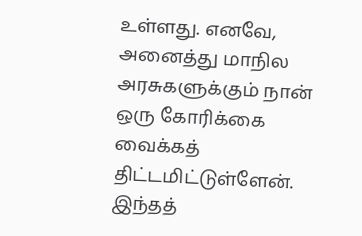உள்ளது. எனவே, அனைத்து மாநில அரசுகளுக்கும் நான் ஒரு கோரிக்கை வைக்கத் திட்டமிட்டுள்ளேன். இந்தத்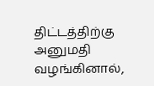திட்டத்திற்கு அனுமதி வழங்கினால்,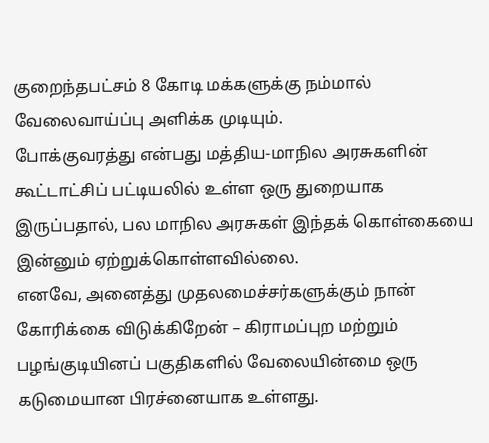குறைந்தபட்சம் 8 கோடி மக்களுக்கு நம்மால் வேலைவாய்ப்பு அளிக்க முடியும்.
போக்குவரத்து என்பது மத்திய-மாநில அரசுகளின் கூட்டாட்சிப் பட்டியலில் உள்ள ஒரு துறையாக இருப்பதால், பல மாநில அரசுகள் இந்தக் கொள்கையை இன்னும் ஏற்றுக்கொள்ளவில்லை.
எனவே, அனைத்து முதலமைச்சர்களுக்கும் நான் கோரிக்கை விடுக்கிறேன் – கிராமப்புற மற்றும் பழங்குடியினப் பகுதிகளில் வேலையின்மை ஒரு கடுமையான பிரச்னையாக உள்ளது.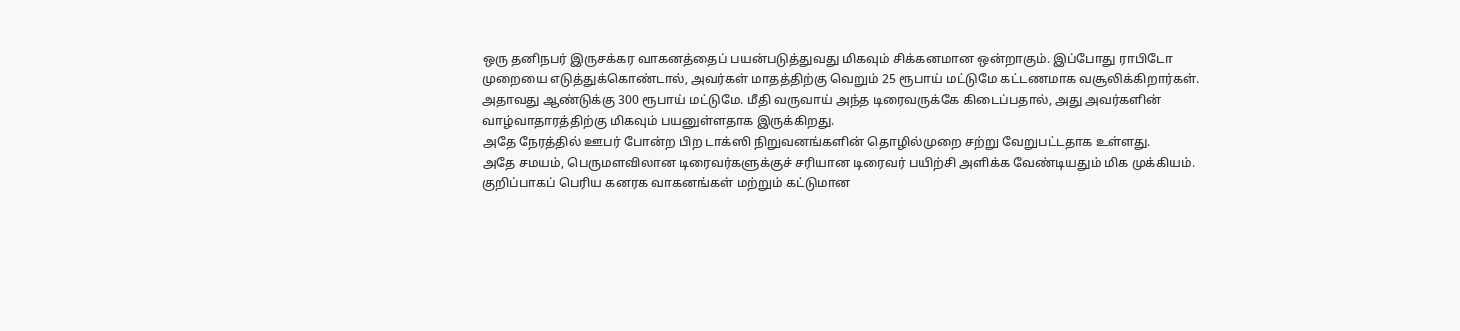ஒரு தனிநபர் இருசக்கர வாகனத்தைப் பயன்படுத்துவது மிகவும் சிக்கனமான ஒன்றாகும். இப்போது ராபிடோ முறையை எடுத்துக்கொண்டால், அவர்கள் மாதத்திற்கு வெறும் 25 ரூபாய் மட்டுமே கட்டணமாக வசூலிக்கிறார்கள்.
அதாவது ஆண்டுக்கு 300 ரூபாய் மட்டுமே. மீதி வருவாய் அந்த டிரைவருக்கே கிடைப்பதால், அது அவர்களின் வாழ்வாதாரத்திற்கு மிகவும் பயனுள்ளதாக இருக்கிறது.
அதே நேரத்தில் ஊபர் போன்ற பிற டாக்ஸி நிறுவனங்களின் தொழில்முறை சற்று வேறுபட்டதாக உள்ளது.
அதே சமயம், பெருமளவிலான டிரைவர்களுக்குச் சரியான டிரைவர் பயிற்சி அளிக்க வேண்டியதும் மிக முக்கியம். குறிப்பாகப் பெரிய கனரக வாகனங்கள் மற்றும் கட்டுமான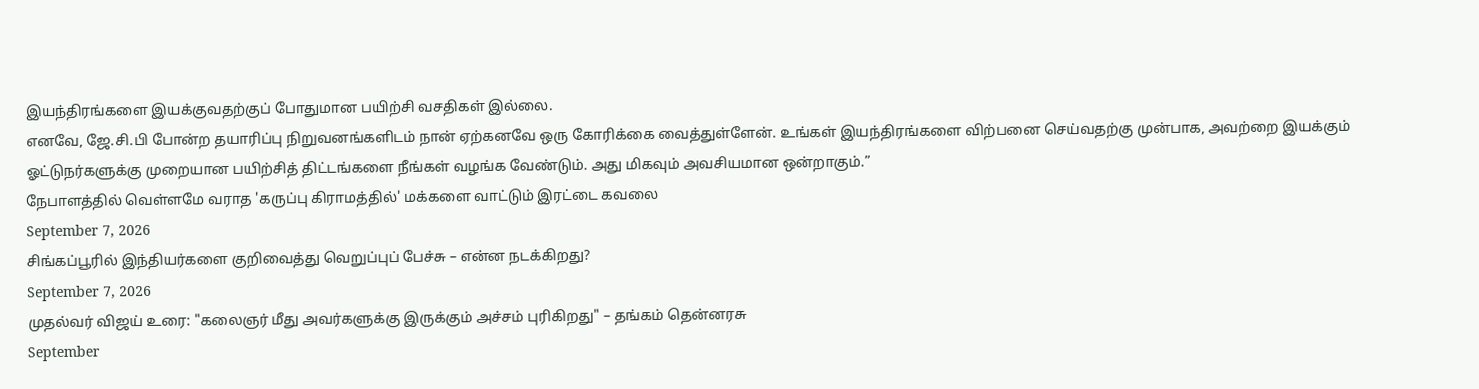இயந்திரங்களை இயக்குவதற்குப் போதுமான பயிற்சி வசதிகள் இல்லை.
எனவே, ஜே.சி.பி போன்ற தயாரிப்பு நிறுவனங்களிடம் நான் ஏற்கனவே ஒரு கோரிக்கை வைத்துள்ளேன். உங்கள் இயந்திரங்களை விற்பனை செய்வதற்கு முன்பாக, அவற்றை இயக்கும் ஓட்டுநர்களுக்கு முறையான பயிற்சித் திட்டங்களை நீங்கள் வழங்க வேண்டும். அது மிகவும் அவசியமான ஒன்றாகும்.”
நேபாளத்தில் வெள்ளமே வராத 'கருப்பு கிராமத்தில்' மக்களை வாட்டும் இரட்டை கவலை
September 7, 2026
சிங்கப்பூரில் இந்தியர்களை குறிவைத்து வெறுப்புப் பேச்சு – என்ன நடக்கிறது?
September 7, 2026
முதல்வர் விஜய் உரை: "கலைஞர் மீது அவர்களுக்கு இருக்கும் அச்சம் புரிகிறது" – தங்கம் தென்னரசு
September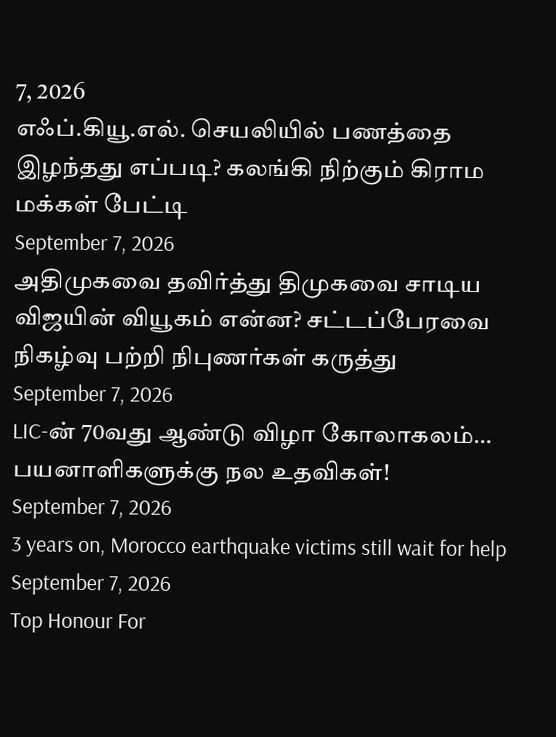7, 2026
எஃப்.கியூ.எல். செயலியில் பணத்தை இழந்தது எப்படி? கலங்கி நிற்கும் கிராம மக்கள் பேட்டி
September 7, 2026
அதிமுகவை தவிர்த்து திமுகவை சாடிய விஜயின் வியூகம் என்ன? சட்டப்பேரவை நிகழ்வு பற்றி நிபுணர்கள் கருத்து
September 7, 2026
LIC-ன் 70வது ஆண்டு விழா கோலாகலம்… பயனாளிகளுக்கு நல உதவிகள்!
September 7, 2026
3 years on, Morocco earthquake victims still wait for help
September 7, 2026
Top Honour For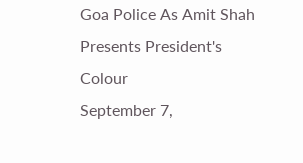Goa Police As Amit Shah Presents President's Colour
September 7,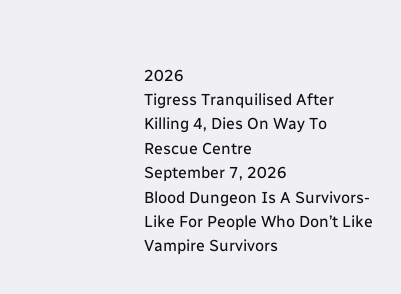2026
Tigress Tranquilised After Killing 4, Dies On Way To Rescue Centre
September 7, 2026
Blood Dungeon Is A Survivors-Like For People Who Don’t Like Vampire Survivors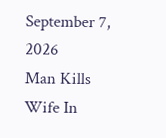September 7, 2026
Man Kills Wife In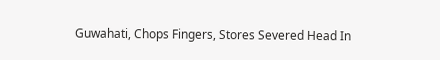Guwahati, Chops Fingers, Stores Severed Head In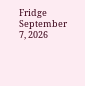Fridge
September 7, 2026